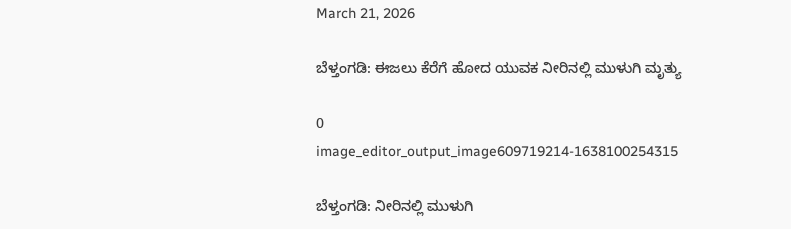March 21, 2026

ಬೆಳ್ತಂಗಡಿ: ಈಜಲು ಕೆರೆಗೆ ಹೋದ ಯುವಕ ನೀರಿನಲ್ಲಿ ಮುಳುಗಿ ಮೃತ್ಯು

0
image_editor_output_image609719214-1638100254315

ಬೆಳ್ತಂಗಡಿ: ನೀರಿನಲ್ಲಿ ಮುಳುಗಿ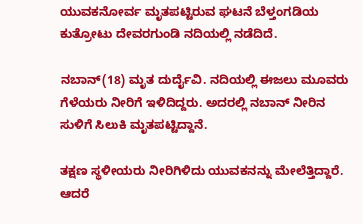ಯುವಕನೋರ್ವ ಮೃತಪಟ್ಟಿರುವ ಘಟನೆ ಬೆಳ್ತಂಗಡಿಯ ಕುತ್ರೋಟು ದೇವರಗುಂಡಿ ನದಿಯಲ್ಲಿ ನಡೆದಿದೆ.

ನಬಾನ್(18) ಮೃತ ದುರ್ದೈವಿ. ನದಿಯಲ್ಲಿ ಈಜಲು ಮೂವರು ಗೆಳೆಯರು ನೀರಿಗೆ ಇಳಿದಿದ್ದರು. ಅದರಲ್ಲಿ ನಬಾನ್ ನೀರಿನ ಸುಳಿಗೆ ಸಿಲುಕಿ ಮೃತಪಟ್ಟಿದ್ದಾನೆ.

ತಕ್ಷಣ ಸ್ಥಳೀಯರು ನೀರಿಗಿಳಿದು ಯುವಕನನ್ನು ಮೇಲೆತ್ತಿದ್ದಾರೆ. ಆದರೆ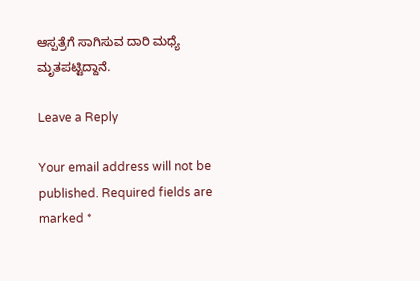ಆಸ್ಪತ್ರೆಗೆ ಸಾಗಿಸುವ ದಾರಿ ಮಧ್ಯೆ ಮೃತಪಟ್ಟಿದ್ದಾನೆ.

Leave a Reply

Your email address will not be published. Required fields are marked *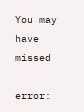You may have missed

error: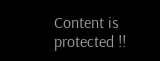Content is protected !!